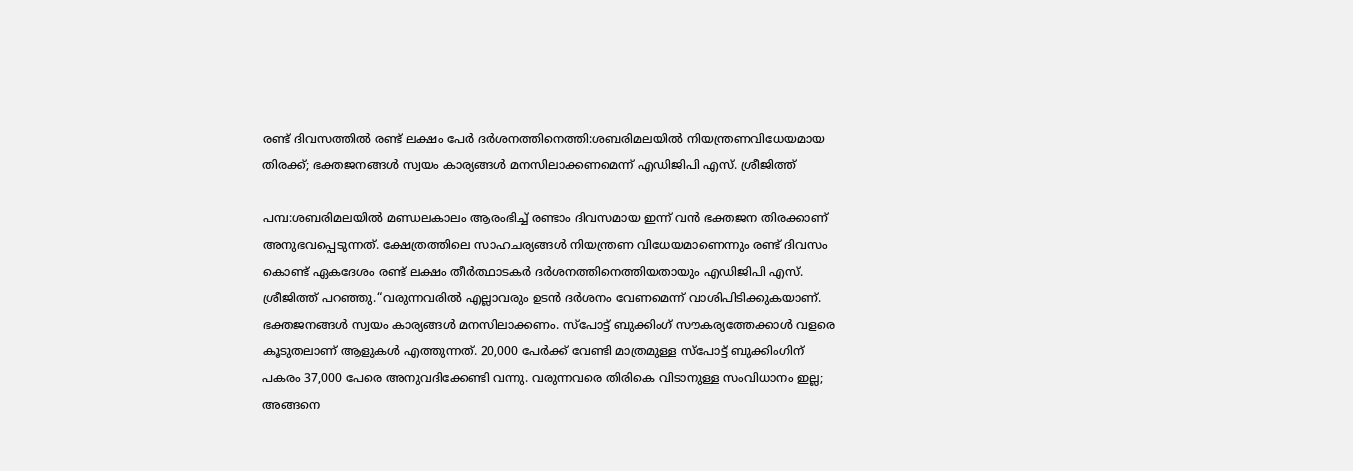രണ്ട് ദിവസത്തിൽ രണ്ട് ലക്ഷം പേർ ദർശനത്തിനെത്തി:ശബരിമലയിൽ നിയന്ത്രണവിധേയമായ തിരക്ക്; ഭക്തജനങ്ങൾ സ്വയം കാര്യങ്ങൾ മനസിലാക്കണമെന്ന് എഡിജിപി എസ്. ശ്രീജിത്ത്

പമ്പ:ശബരിമലയിൽ മണ്ഡലകാലം ആരംഭിച്ച് രണ്ടാം ദിവസമായ ഇന്ന് വൻ ഭക്തജന തിരക്കാണ് അനുഭവപ്പെടുന്നത്. ക്ഷേത്രത്തിലെ സാഹചര്യങ്ങൾ നിയന്ത്രണ വിധേയമാണെന്നും രണ്ട് ദിവസം കൊണ്ട് ഏകദേശം രണ്ട് ലക്ഷം തീർത്ഥാടകർ ദർശനത്തിനെത്തിയതായും എഡിജിപി എസ്. ശ്രീജിത്ത് പറഞ്ഞു.“വരുന്നവരിൽ എല്ലാവരും ഉടൻ ദർശനം വേണമെന്ന് വാശിപിടിക്കുകയാണ്. ഭക്തജനങ്ങൾ സ്വയം കാര്യങ്ങൾ മനസിലാക്കണം. സ്‌പോട്ട് ബുക്കിംഗ് സൗകര്യത്തേക്കാൾ വളരെ കൂടുതലാണ് ആളുകൾ എത്തുന്നത്. 20,000 പേർക്ക് വേണ്ടി മാത്രമുള്ള സ്‌പോട്ട് ബുക്കിംഗിന് പകരം 37,000 പേരെ അനുവദിക്കേണ്ടി വന്നു. വരുന്നവരെ തിരികെ വിടാനുള്ള സംവിധാനം ഇല്ല; അങ്ങനെ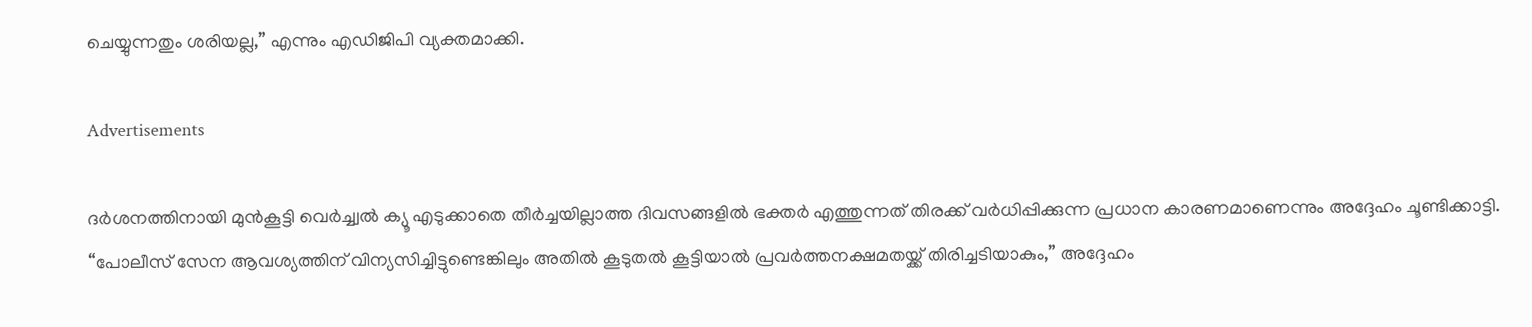ചെയ്യുന്നതും ശരിയല്ല,” എന്നും എഡിജിപി വ്യക്തമാക്കി.

Advertisements

ദർശനത്തിനായി മുൻകൂട്ടി വെർച്ച്വൽ ക്യൂ എടുക്കാതെ തീർച്ചയില്ലാത്ത ദിവസങ്ങളിൽ ഭക്തർ എത്തുന്നത് തിരക്ക് വർധിപ്പിക്കുന്ന പ്രധാന കാരണമാണെന്നും അദ്ദേഹം ചൂണ്ടിക്കാട്ടി. “പോലീസ് സേന ആവശ്യത്തിന് വിന്യസിച്ചിട്ടുണ്ടെങ്കിലും അതിൽ കൂടുതൽ കൂട്ടിയാൽ പ്രവർത്തനക്ഷമതയ്ക്ക് തിരിച്ചടിയാകും,” അദ്ദേഹം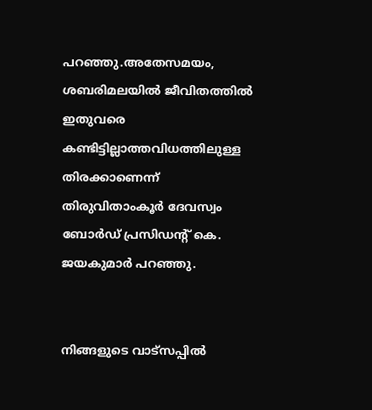പറഞ്ഞു.അതേസമയം, ശബരിമലയിൽ ജീവിതത്തിൽ ഇതുവരെ കണ്ടിട്ടില്ലാത്തവിധത്തിലുള്ള തിരക്കാണെന്ന് തിരുവിതാംകൂർ ദേവസ്വം ബോർഡ് പ്രസിഡന്റ് കെ. ജയകുമാർ പറഞ്ഞു.


നിങ്ങളുടെ വാട്സപ്പിൽ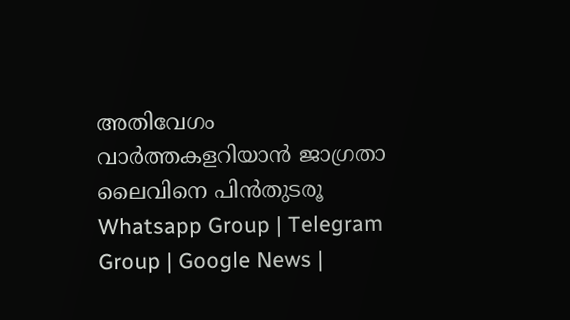അതിവേഗം വാർത്തകളറിയാൻ ജാഗ്രതാ ലൈവിനെ പിൻതുടരൂ Whatsapp Group | Telegram Group | Google News |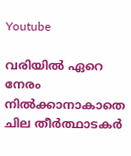Youtube

വരിയിൽ ഏറെ നേരം നിൽക്കാനാകാതെ ചില തീർത്ഥാടകർ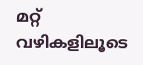മറ്റ് വഴികളിലൂടെ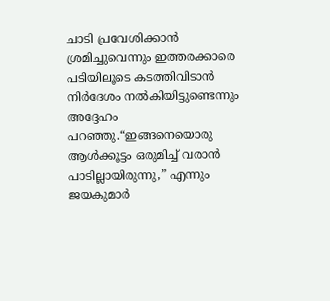ചാടി പ്രവേശിക്കാൻ ശ്രമിച്ചുവെന്നും ഇത്തരക്കാരെ പടിയിലൂടെ കടത്തിവിടാൻ നിർദേശം നൽകിയിട്ടുണ്ടെന്നും അദ്ദേഹം പറഞ്ഞു.“ഇങ്ങനെയൊരു ആൾക്കൂട്ടം ഒരുമിച്ച് വരാൻ പാടില്ലായിരുന്നു,” എന്നും ജയകുമാർ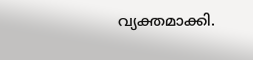വ്യക്തമാക്കി.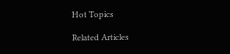Hot Topics

Related Articles